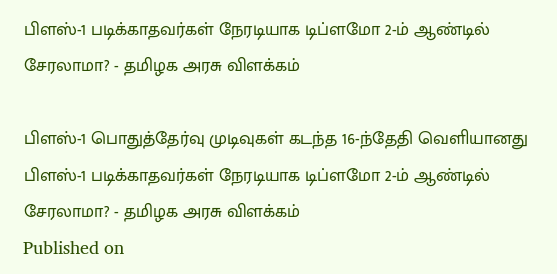பிளஸ்-1 படிக்காதவர்கள் நேரடியாக டிப்ளமோ 2-ம் ஆண்டில் சேரலாமா? - தமிழக அரசு விளக்கம்

பிளஸ்-1 பொதுத்தேர்வு முடிவுகள் கடந்த 16-ந்தேதி வெளியானது
பிளஸ்-1 படிக்காதவர்கள் நேரடியாக டிப்ளமோ 2-ம் ஆண்டில் சேரலாமா? - தமிழக அரசு விளக்கம்
Published on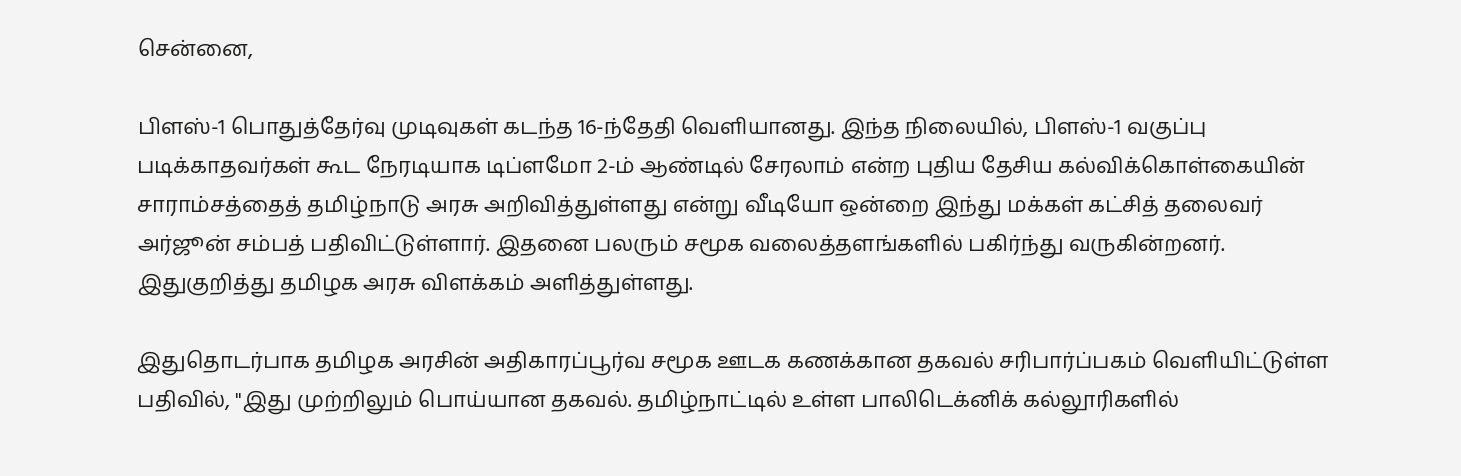சென்னை,

பிளஸ்-1 பொதுத்தேர்வு முடிவுகள் கடந்த 16-ந்தேதி வெளியானது. இந்த நிலையில், பிளஸ்-1 வகுப்பு படிக்காதவர்கள் கூட நேரடியாக டிப்ளமோ 2-ம் ஆண்டில் சேரலாம் என்ற புதிய தேசிய கல்விக்கொள்கையின் சாராம்சத்தைத் தமிழ்நாடு அரசு அறிவித்துள்ளது என்று வீடியோ ஒன்றை இந்து மக்கள் கட்சித் தலைவர் அர்ஜூன் சம்பத் பதிவிட்டுள்ளார். இதனை பலரும் சமூக வலைத்தளங்களில் பகிர்ந்து வருகின்றனர். இதுகுறித்து தமிழக அரசு விளக்கம் அளித்துள்ளது.

இதுதொடர்பாக தமிழக அரசின் அதிகாரப்பூர்வ சமூக ஊடக கணக்கான தகவல் சரிபார்ப்பகம் வெளியிட்டுள்ள பதிவில், "இது முற்றிலும் பொய்யான தகவல். தமிழ்நாட்டில் உள்ள பாலிடெக்னிக் கல்லூரிகளில்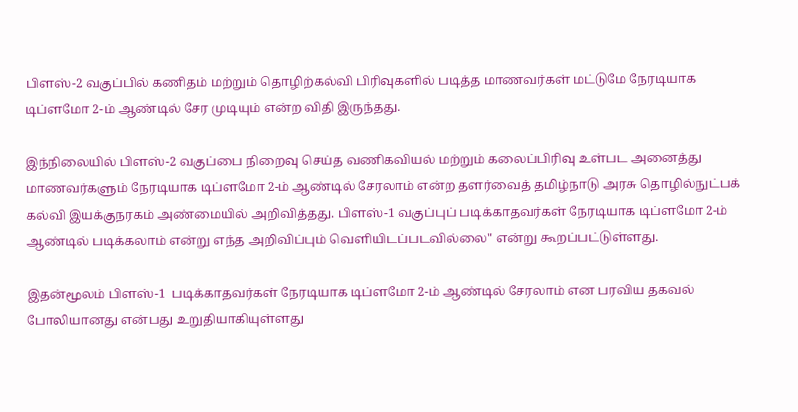பிளஸ்-2 வகுப்பில் கணிதம் மற்றும் தொழிற்கல்வி பிரிவுகளில் படித்த மாணவர்கள் மட்டுமே நேரடியாக டிப்ளமோ 2-ம் ஆண்டில் சேர முடியும் என்ற விதி இருந்தது.

இந்நிலையில் பிளஸ்-2 வகுப்பை நிறைவு செய்த வணிகவியல் மற்றும் கலைப்பிரிவு உள்பட அனைத்து மாணவர்களும் நேரடியாக டிப்ளமோ 2-ம் ஆண்டில் சேரலாம் என்ற தளர்வைத் தமிழ்நாடு அரசு தொழில்நுட்பக் கல்வி இயக்குநரகம் அண்மையில் அறிவித்தது. பிளஸ்-1 வகுப்புப் படிக்காதவர்கள் நேரடியாக டிப்ளமோ 2-ம் ஆண்டில் படிக்கலாம் என்று எந்த அறிவிப்பும் வெளியிடப்படவில்லை" என்று கூறப்பட்டுள்ளது.

இதன்மூலம் பிளஸ்-1  படிக்காதவர்கள் நேரடியாக டிப்ளமோ 2-ம் ஆண்டில் சேரலாம் என பரவிய தகவல் போலியானது என்பது உறுதியாகியுள்ளது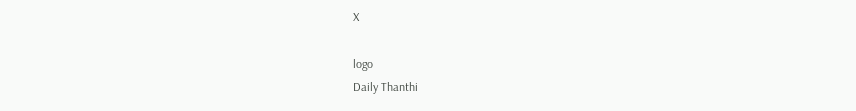X

logo
Daily Thanthi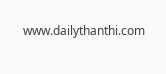www.dailythanthi.com